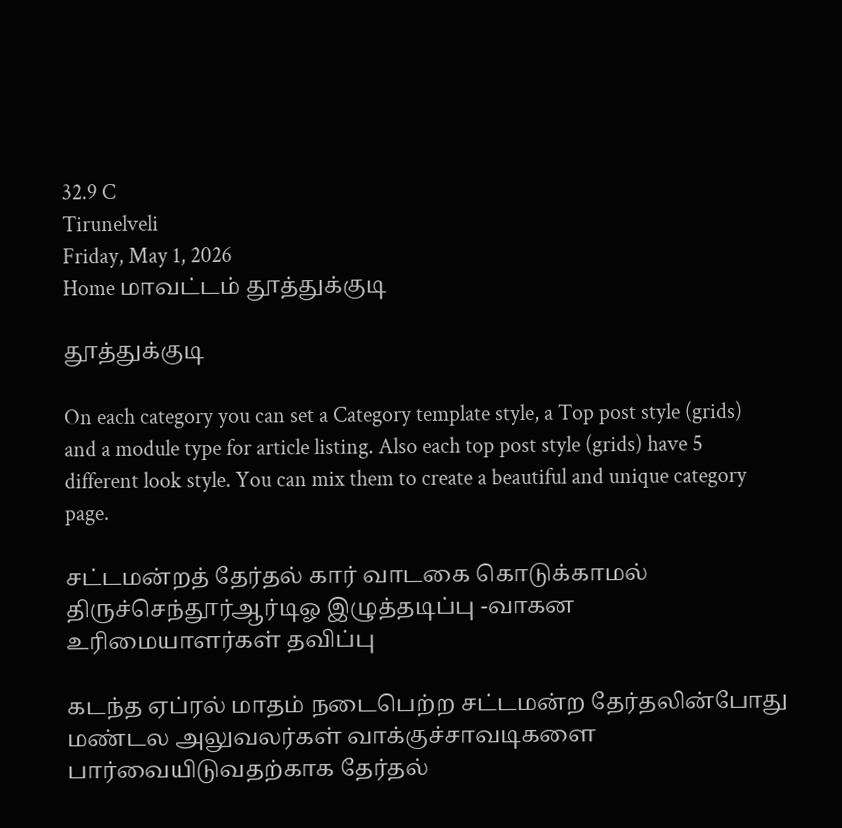32.9 C
Tirunelveli
Friday, May 1, 2026
Home மாவட்டம் தூத்துக்குடி

தூத்துக்குடி

On each category you can set a Category template style, a Top post style (grids) and a module type for article listing. Also each top post style (grids) have 5 different look style. You can mix them to create a beautiful and unique category page.

சட்டமன்றத் தேர்தல் கார் வாடகை கொடுக்காமல் திருச்செந்தூர்ஆர்டிஓ இழுத்தடிப்பு -வாகன உரிமையாளர்கள் தவிப்பு

கடந்த ஏப்ரல் மாதம் நடைபெற்ற சட்டமன்ற தேர்தலின்போது மண்டல அலுவலர்கள் வாக்குச்சாவடிகளை பார்வையிடுவதற்காக தேர்தல்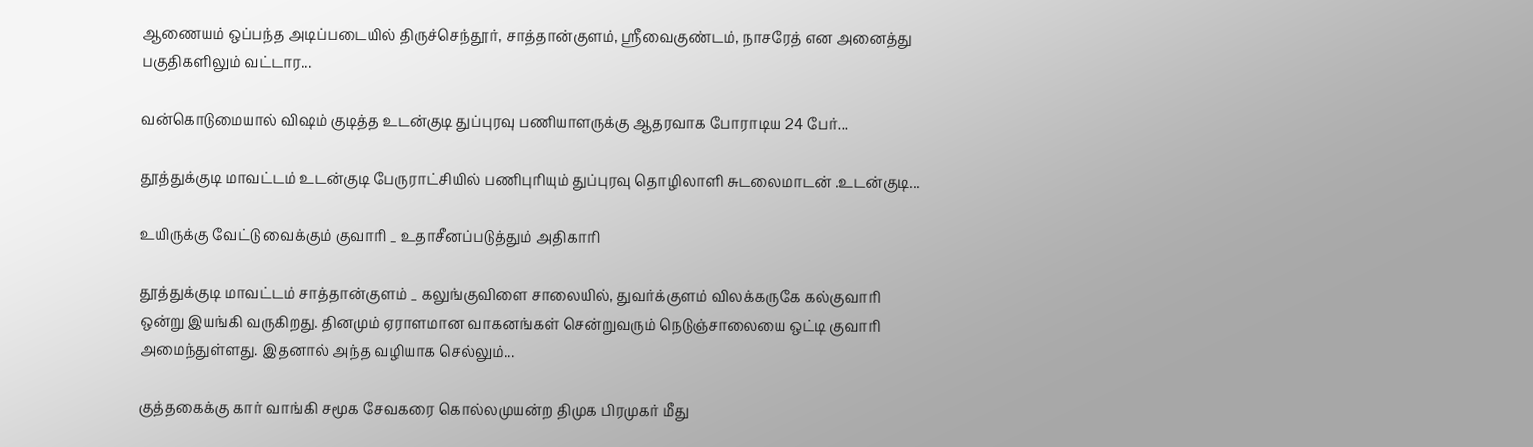ஆணையம் ஒப்பந்த அடிப்படையில் திருச்செந்தூர், சாத்தான்குளம், ஸ்ரீவைகுண்டம், நாசரேத் என அனைத்து பகுதிகளிலும் வட்டார...

வன்கொடுமையால் விஷம் குடித்த உடன்குடி துப்புரவு பணியாளருக்கு ஆதரவாக போராடிய 24 பேர்...

தூத்துக்குடி மாவட்டம் உடன்குடி பேருராட்சியில் பணிபுரியும் துப்புரவு தொழிலாளி சுடலைமாடன் .உடன்குடி...

உயிருக்கு வேட்டு வைக்கும் குவாரி _ உதாசீனப்படுத்தும் அதிகாரி

தூத்துக்குடி மாவட்டம் சாத்தான்குளம் _ கலுங்குவிளை சாலையில், துவர்க்குளம் விலக்கருகே கல்குவாரி ஒன்று இயங்கி வருகிறது. தினமும் ஏராளமான வாகனங்கள் சென்றுவரும் நெடுஞ்சாலையை ஒட்டி குவாரி அமைந்துள்ளது. இதனால் அந்த வழியாக செல்லும்...

குத்தகைக்கு கார் வாங்கி சமூக சேவகரை கொல்லமுயன்ற திமுக பிரமுகர் மீது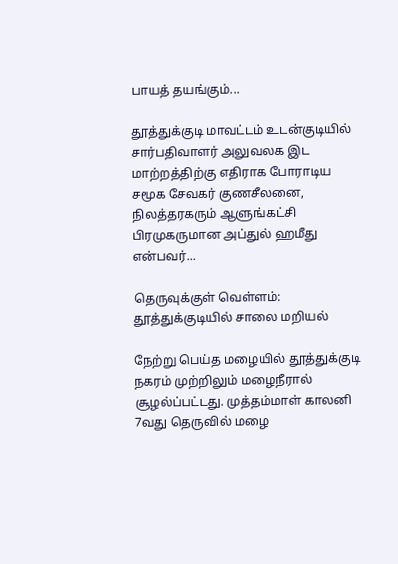பாயத் தயங்கும்...

தூத்துக்குடி மாவட்டம் உடன்குடியில் சார்பதிவாளர் அலுவலக இட மாற்றத்திற்கு எதிராக போராடிய சமூக சேவகர் குணசீலனை, நிலத்தரகரும் ஆளுங்கட்சி பிரமுகருமான அப்துல் ஹமீது என்பவர்...

தெருவுக்குள் வெள்ளம்: தூத்துக்குடியில் சாலை மறியல்

நேற்று பெய்த மழையில் தூத்துக்குடி நகரம் முற்றிலும் மழைநீரால் சூழல்ப்பட்டது. முத்தம்மாள் காலனி 7வது தெருவில் மழை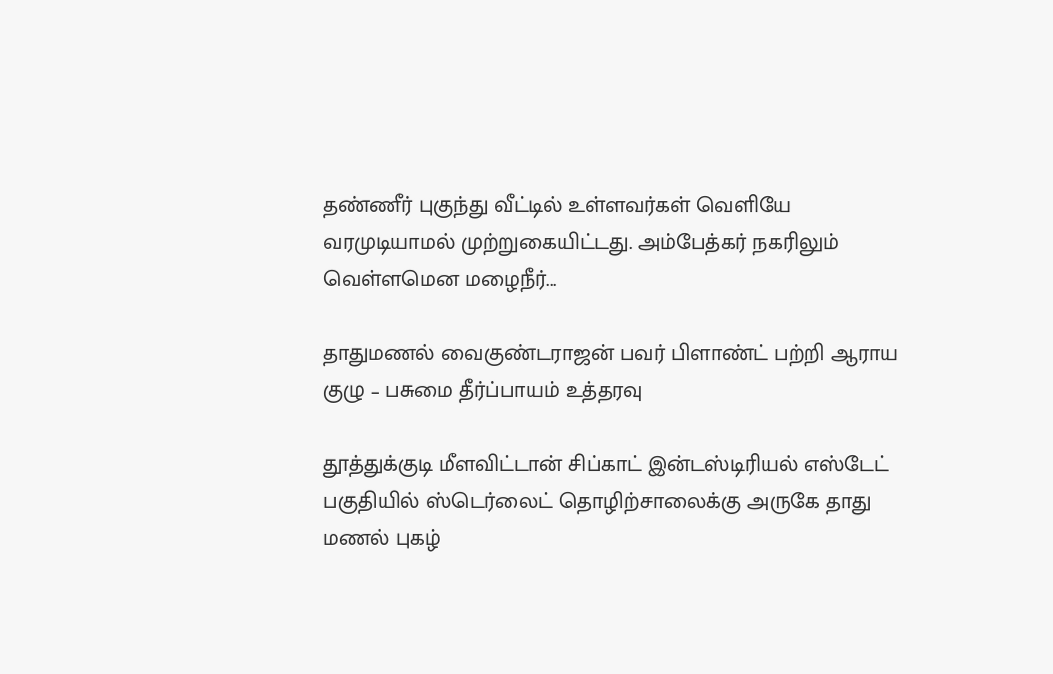தண்ணீர் புகுந்து வீட்டில் உள்ளவர்கள் வெளியே வரமுடியாமல் முற்றுகையிட்டது. அம்பேத்கர் நகரிலும் வெள்ளமென மழைநீர்...

தாதுமணல் வைகுண்டராஜன் பவர் பிளாண்ட் பற்றி ஆராய குழு – பசுமை தீர்ப்பாயம் உத்தரவு

தூத்துக்குடி மீளவிட்டான் சிப்காட் இன்டஸ்டிரியல் எஸ்டேட் பகுதியில் ஸ்டெர்லைட் தொழிற்சாலைக்கு அருகே தாது மணல் புகழ்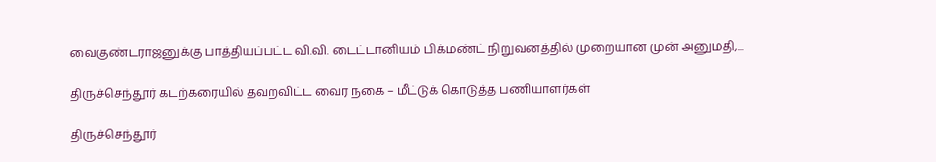வைகுண்டராஜனுக்கு பாத்தியப்பட்ட வி.வி. டைட்டானியம் பிக்மண்ட் நிறுவனத்தில் முறையான முன் அனுமதி,...

திருச்செந்தூர் கடற்கரையில் தவறவிட்ட வைர நகை – மீட்டுக் கொடுத்த பணியாளர்கள்

திருச்செந்தூர்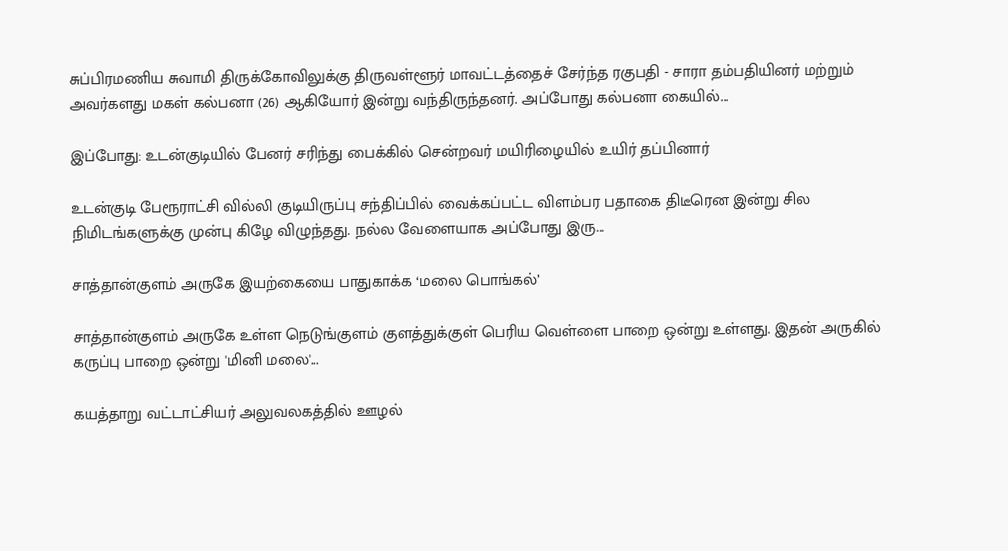சுப்பிரமணிய சுவாமி திருக்கோவிலுக்கு திருவள்ளூர் மாவட்டத்தைச் சேர்ந்த ரகுபதி - சாரா தம்பதியினர் மற்றும் அவர்களது மகள் கல்பனா (26) ஆகியோர் இன்று வந்திருந்தனர். அப்போது கல்பனா கையில்...

இப்போது: உடன்குடியில் பேனர் சரிந்து பைக்கில் சென்றவர் மயிரிழையில் உயிர் தப்பினார்

உடன்குடி பேரூராட்சி வில்லி குடியிருப்பு சந்திப்பில் வைக்கப்பட்ட விளம்பர பதாகை திடீரென இன்று சில நிமிடங்களுக்கு முன்பு கிழே விழுந்தது. நல்ல வேளையாக அப்போது இரு...

சாத்தான்குளம் அருகே இயற்கையை பாதுகாக்க ‘மலை பொங்கல்’

சாத்தான்குளம் அருகே உள்ள நெடுங்குளம் குளத்துக்குள் பெரிய வெள்ளை பாறை ஒன்று உள்ளது. இதன் அருகில் கருப்பு பாறை ஒன்று 'மினி மலை'...

கயத்தாறு வட்டாட்சியர் அலுவலகத்தில் ஊழல்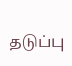தடுப்பு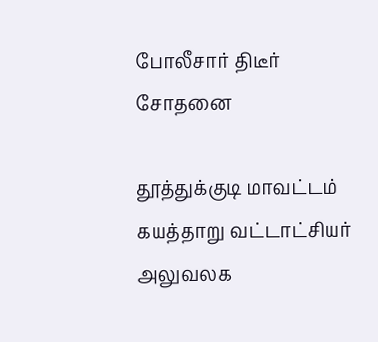போலீசார் திடீர் சோதனை

தூத்துக்குடி மாவட்டம் கயத்தாறு வட்டாட்சியர் அலுவலக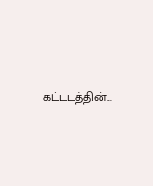கட்டடத்தின்...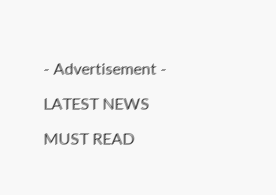- Advertisement -

LATEST NEWS

MUST READ